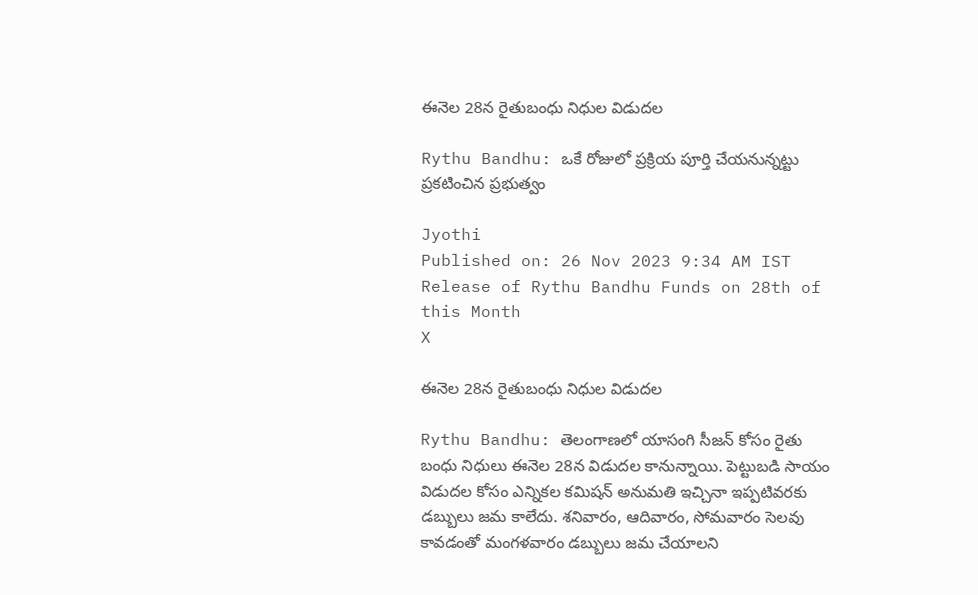ఈనెల 28న రైతుబంధు నిధుల విడుదల

Rythu Bandhu: ఒకే రోజులో ప్రక్రియ పూర్తి చేయనున్నట్టు ప్రకటించిన ప్రభుత్వం

Jyothi
Published on: 26 Nov 2023 9:34 AM IST
Release of Rythu Bandhu Funds on 28th of this Month
X

ఈనెల 28న రైతుబంధు నిధుల విడుదల

Rythu Bandhu: తెలంగాణలో యాసంగి సీజన్‌ కోసం రైతు బంధు నిధులు ఈనెల 28న విడుదల కానున్నాయి. పెట్టుబడి సాయం విడుదల కోసం ఎన్నికల కమిషన్‌ అనుమతి ఇచ్చినా ఇప్పటివరకు డబ్బులు జమ కాలేదు. శనివారం, ఆదివారం, సోమవారం సెలవు కావడంతో మంగళవారం డబ్బులు జమ చేయాలని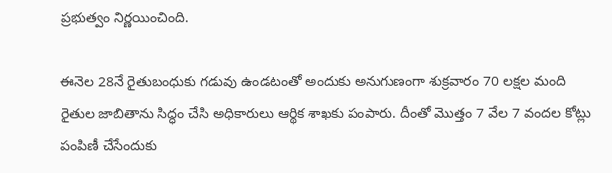ప్రభుత్వం నిర్ణయించింది.

ఈనెల 28నే రైతుబంధుకు గడువు ఉండటంతో అందుకు అనుగుణంగా శుక్రవారం 70 లక్షల మంది రైతుల జాబితాను సిద్ధం చేసి అధికారులు ఆర్థిక శాఖకు పంపారు. దీంతో మొత్తం 7 వేల 7 వందల కోట్లు పంపిణీ చేసేందుకు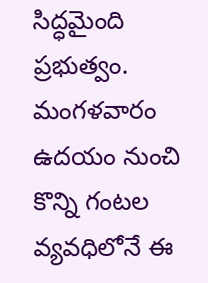సిద్ధమైంది ప్రభుత్వం. మంగళవారం ఉదయం నుంచి కొన్ని గంటల వ్యవధిలోనే ఈ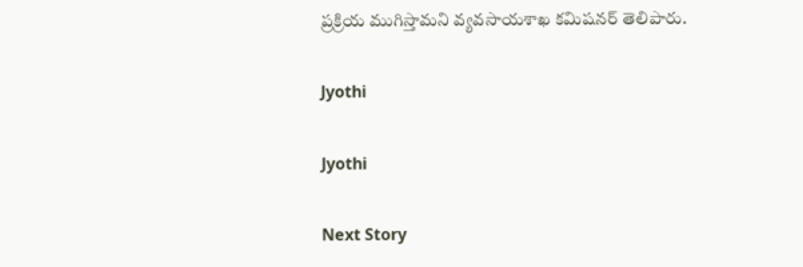ప్రక్రియ ముగిస్తామని వ్యవసాయశాఖ కమిషనర్‌ తెలిపారు.

Jyothi

Jyothi

Next Story